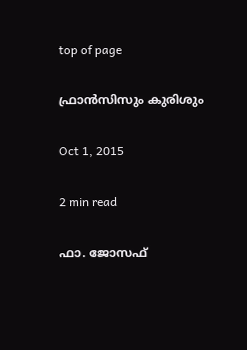top of page

ഫ്രാന്‍സിസും കുരിശും

Oct 1, 2015

2 min read

ഫാ. ജോസഫ്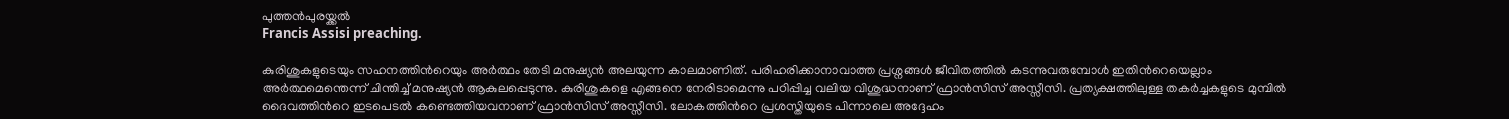പുത്തന്‍പുരയ്ക്കല്‍
Francis Assisi preaching.

കുരിശുകളുടെയും സഹനത്തിന്‍റെയും അര്‍ത്ഥം തേടി മനുഷ്യന്‍ അലയുന്ന കാലമാണിത്. പരിഹരിക്കാനാവാത്ത പ്രശ്നങ്ങള്‍ ജീവിതത്തില്‍ കടന്നുവരുമ്പോള്‍ ഇതിന്‍റെയെല്ലാം അര്‍ത്ഥമെന്തെന്ന് ചിന്തിച്ച് മനുഷ്യന്‍ ആകുലപ്പെടുന്നു. കുരിശുകളെ എങ്ങനെ നേരിടാമെന്നു പഠിപ്പിച്ച വലിയ വിശുദ്ധനാണ് ഫ്രാന്‍സിസ് അസ്സീസി. പ്രത്യക്ഷത്തിലുള്ള തകര്‍ച്ചകളുടെ മുമ്പില്‍ ദൈവത്തിന്‍റെ ഇടപെടല്‍ കണ്ടെത്തിയവനാണ് ഫ്രാന്‍സിസ് അസ്സീസി. ലോകത്തിന്‍റെ പ്രശസ്തിയുടെ പിന്നാലെ അദ്ദേഹം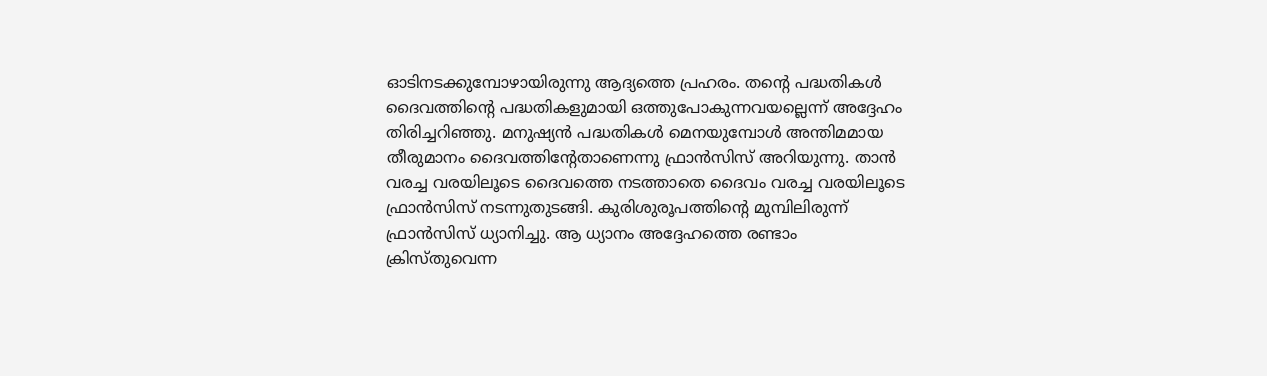ഓടിനടക്കുമ്പോഴായിരുന്നു ആദ്യത്തെ പ്രഹരം. തന്‍റെ പദ്ധതികള്‍ ദൈവത്തിന്‍റെ പദ്ധതികളുമായി ഒത്തുപോകുന്നവയല്ലെന്ന് അദ്ദേഹം തിരിച്ചറിഞ്ഞു. മനുഷ്യന്‍ പദ്ധതികള്‍ മെനയുമ്പോള്‍ അന്തിമമായ തീരുമാനം ദൈവത്തിന്‍റേതാണെന്നു ഫ്രാന്‍സിസ് അറിയുന്നു. താന്‍ വരച്ച വരയിലൂടെ ദൈവത്തെ നടത്താതെ ദൈവം വരച്ച വരയിലൂടെ ഫ്രാന്‍സിസ് നടന്നുതുടങ്ങി. കുരിശുരൂപത്തിന്‍റെ മുമ്പിലിരുന്ന് ഫ്രാന്‍സിസ് ധ്യാനിച്ചു. ആ ധ്യാനം അദ്ദേഹത്തെ രണ്ടാം ക്രിസ്തുവെന്ന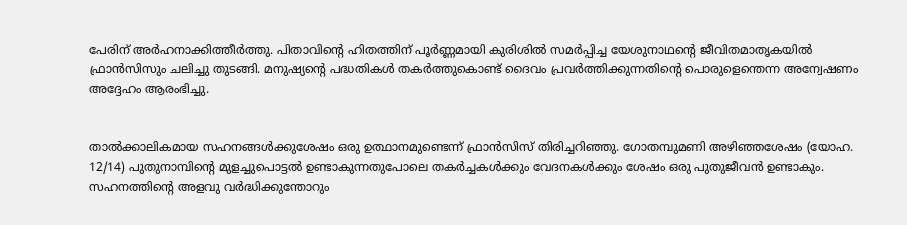പേരിന് അര്‍ഹനാക്കിത്തീര്‍ത്തു. പിതാവിന്‍റെ ഹിതത്തിന് പൂര്‍ണ്ണമായി കുരിശില്‍ സമര്‍പ്പിച്ച യേശുനാഥന്‍റെ ജീവിതമാതൃകയില്‍ ഫ്രാന്‍സിസും ചലിച്ചു തുടങ്ങി. മനുഷ്യന്‍റെ പദ്ധതികള്‍ തകര്‍ത്തുകൊണ്ട് ദൈവം പ്രവര്‍ത്തിക്കുന്നതിന്‍റെ പൊരുളെന്തെന്ന അന്വേഷണം അദ്ദേഹം ആരംഭിച്ചു.


താല്‍ക്കാലികമായ സഹനങ്ങള്‍ക്കുശേഷം ഒരു ഉത്ഥാനമുണ്ടെന്ന് ഫ്രാന്‍സിസ് തിരിച്ചറിഞ്ഞു. ഗോതമ്പുമണി അഴിഞ്ഞശേഷം (യോഹ. 12/14) പുതുനാമ്പിന്‍റെ മുളച്ചുപൊട്ടല്‍ ഉണ്ടാകുന്നതുപോലെ തകര്‍ച്ചകള്‍ക്കും വേദനകള്‍ക്കും ശേഷം ഒരു പുതുജീവന്‍ ഉണ്ടാകും. സഹനത്തിന്‍റെ അളവു വര്‍ദ്ധിക്കുന്തോറും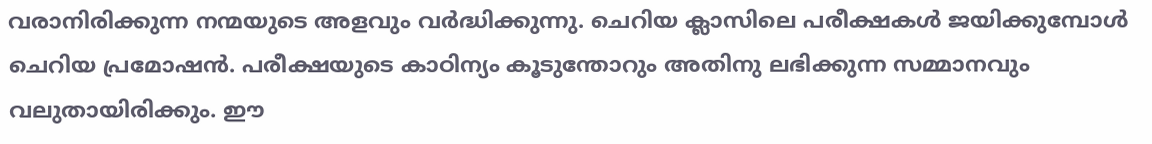വരാനിരിക്കുന്ന നന്മയുടെ അളവും വര്‍ദ്ധിക്കുന്നു. ചെറിയ ക്ലാസിലെ പരീക്ഷകള്‍ ജയിക്കുമ്പോള്‍ ചെറിയ പ്രമോഷന്‍. പരീക്ഷയുടെ കാഠിന്യം കൂടുന്തോറും അതിനു ലഭിക്കുന്ന സമ്മാനവും വലുതായിരിക്കും. ഈ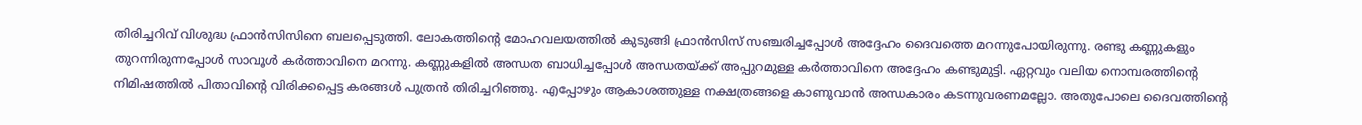തിരിച്ചറിവ് വിശുദ്ധ ഫ്രാന്‍സിസിനെ ബലപ്പെടുത്തി. ലോകത്തിന്‍റെ മോഹവലയത്തില്‍ കുടുങ്ങി ഫ്രാന്‍സിസ് സഞ്ചരിച്ചപ്പോള്‍ അദ്ദേഹം ദൈവത്തെ മറന്നുപോയിരുന്നു. രണ്ടു കണ്ണുകളും തുറന്നിരുന്നപ്പോള്‍ സാവൂള്‍ കര്‍ത്താവിനെ മറന്നു. കണ്ണുകളില്‍ അന്ധത ബാധിച്ചപ്പോള്‍ അന്ധതയ്ക്ക് അപ്പുറമുള്ള കര്‍ത്താവിനെ അദ്ദേഹം കണ്ടുമുട്ടി. ഏറ്റവും വലിയ നൊമ്പരത്തിന്‍റെ നിമിഷത്തില്‍ പിതാവിന്‍റെ വിരിക്കപ്പെട്ട കരങ്ങള്‍ പുത്രന്‍ തിരിച്ചറിഞ്ഞു. എപ്പോഴും ആകാശത്തുള്ള നക്ഷത്രങ്ങളെ കാണുവാന്‍ അന്ധകാരം കടന്നുവരണമല്ലോ. അതുപോലെ ദൈവത്തിന്‍റെ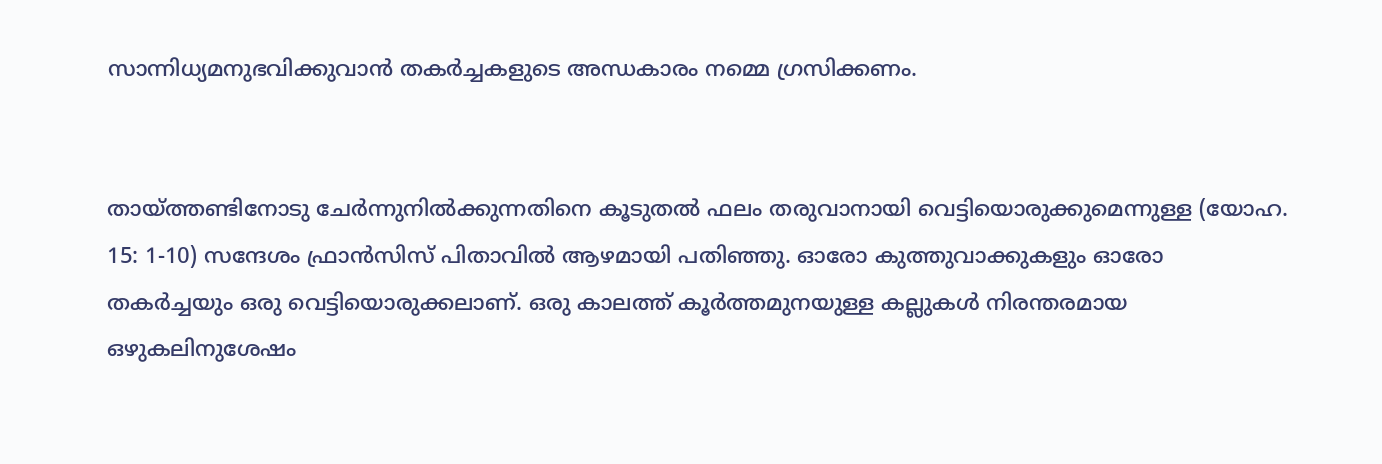സാന്നിധ്യമനുഭവിക്കുവാന്‍ തകര്‍ച്ചകളുടെ അന്ധകാരം നമ്മെ ഗ്രസിക്കണം.


തായ്ത്തണ്ടിനോടു ചേര്‍ന്നുനില്‍ക്കുന്നതിനെ കൂടുതല്‍ ഫലം തരുവാനായി വെട്ടിയൊരുക്കുമെന്നുള്ള (യോഹ. 15: 1-10) സന്ദേശം ഫ്രാന്‍സിസ് പിതാവില്‍ ആഴമായി പതിഞ്ഞു. ഓരോ കുത്തുവാക്കുകളും ഓരോ തകര്‍ച്ചയും ഒരു വെട്ടിയൊരുക്കലാണ്. ഒരു കാലത്ത് കൂര്‍ത്തമുനയുള്ള കല്ലുകള്‍ നിരന്തരമായ ഒഴുകലിനുശേഷം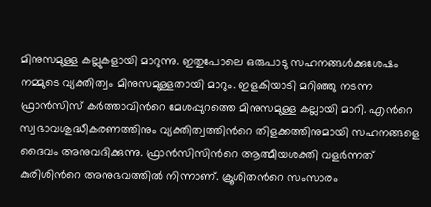മിനുസമുള്ള കല്ലുകളായി മാറുന്നു. ഇതുപോലെ ഒരുപാടു സഹനങ്ങള്‍ക്കുശേഷം നമ്മുടെ വ്യക്തിത്വം മിനുസമുള്ളതായി മാറും. ഇളകിയാടി മറിഞ്ഞു നടന്ന ഫ്രാന്‍സിസ് കര്‍ത്താവിന്‍റെ മേശപ്പുറത്തെ മിനുസമുള്ള കല്ലായി മാറി. എന്‍റെ സ്വഭാവശുദ്ധീകരണത്തിനും വ്യക്തിത്വത്തിന്‍റെ തിളക്കത്തിനുമായി സഹനങ്ങളെ ദൈവം അനുവദിക്കുന്നു. ഫ്രാന്‍സിസിന്‍റെ ആത്മീയശക്തി വളര്‍ന്നത് കുരിശിന്‍റെ അനുഭവത്തില്‍ നിന്നാണ്. ക്രൂശിതന്‍റെ സംസാരം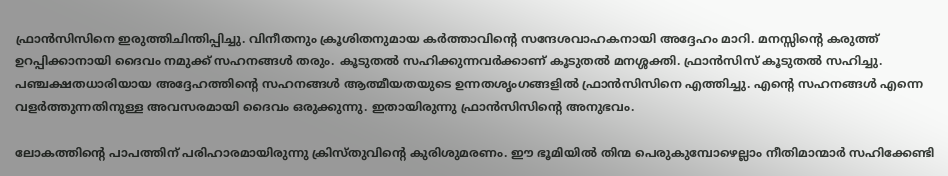ഫ്രാന്‍സിസിനെ ഇരുത്തിചിന്തിപ്പിച്ചു. വിനീതനും ക്രൂശിതനുമായ കര്‍ത്താവിന്‍റെ സന്ദേശവാഹകനായി അദ്ദേഹം മാറി. മനസ്സിന്‍റെ കരുത്ത് ഉറപ്പിക്കാനായി ദൈവം നമുക്ക് സഹനങ്ങള്‍ തരും. കൂടുതല്‍ സഹിക്കുന്നവര്‍ക്കാണ് കൂടുതല്‍ മനശ്ശക്തി. ഫ്രാന്‍സിസ് കൂടുതല്‍ സഹിച്ചു. പഞ്ചക്ഷതധാരിയായ അദ്ദേഹത്തിന്‍റെ സഹനങ്ങള്‍ ആത്മീയതയുടെ ഉന്നതശൃംഗങ്ങളില്‍ ഫ്രാന്‍സിസിനെ എത്തിച്ചു. എന്‍റെ സഹനങ്ങള്‍ എന്നെ വളര്‍ത്തുന്നതിനുള്ള അവസരമായി ദൈവം ഒരുക്കുന്നു. ഇതായിരുന്നു ഫ്രാന്‍സിസിന്‍റെ അനുഭവം.

ലോകത്തിന്‍റെ പാപത്തിന് പരിഹാരമായിരുന്നു ക്രിസ്തുവിന്‍റെ കുരിശുമരണം. ഈ ഭൂമിയില്‍ തിന്മ പെരുകുമ്പോഴെല്ലാം നീതിമാന്മാര്‍ സഹിക്കേണ്ടി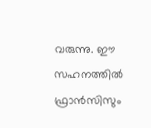വരുന്നു. ഈ സഹനത്തില്‍ ഫ്രാന്‍സിസും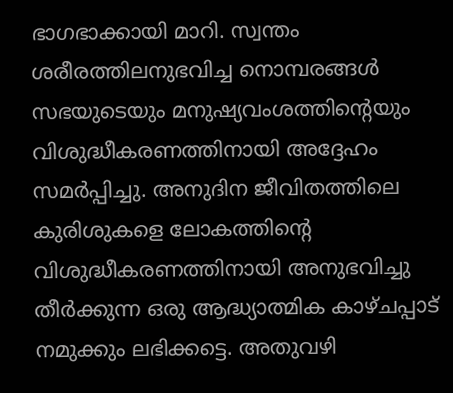ഭാഗഭാക്കായി മാറി. സ്വന്തം ശരീരത്തിലനുഭവിച്ച നൊമ്പരങ്ങള്‍ സഭയുടെയും മനുഷ്യവംശത്തിന്‍റെയും വിശുദ്ധീകരണത്തിനായി അദ്ദേഹം സമര്‍പ്പിച്ചു. അനുദിന ജീവിതത്തിലെ കുരിശുകളെ ലോകത്തിന്‍റെ വിശുദ്ധീകരണത്തിനായി അനുഭവിച്ചു തീര്‍ക്കുന്ന ഒരു ആദ്ധ്യാത്മിക കാഴ്ചപ്പാട് നമുക്കും ലഭിക്കട്ടെ. അതുവഴി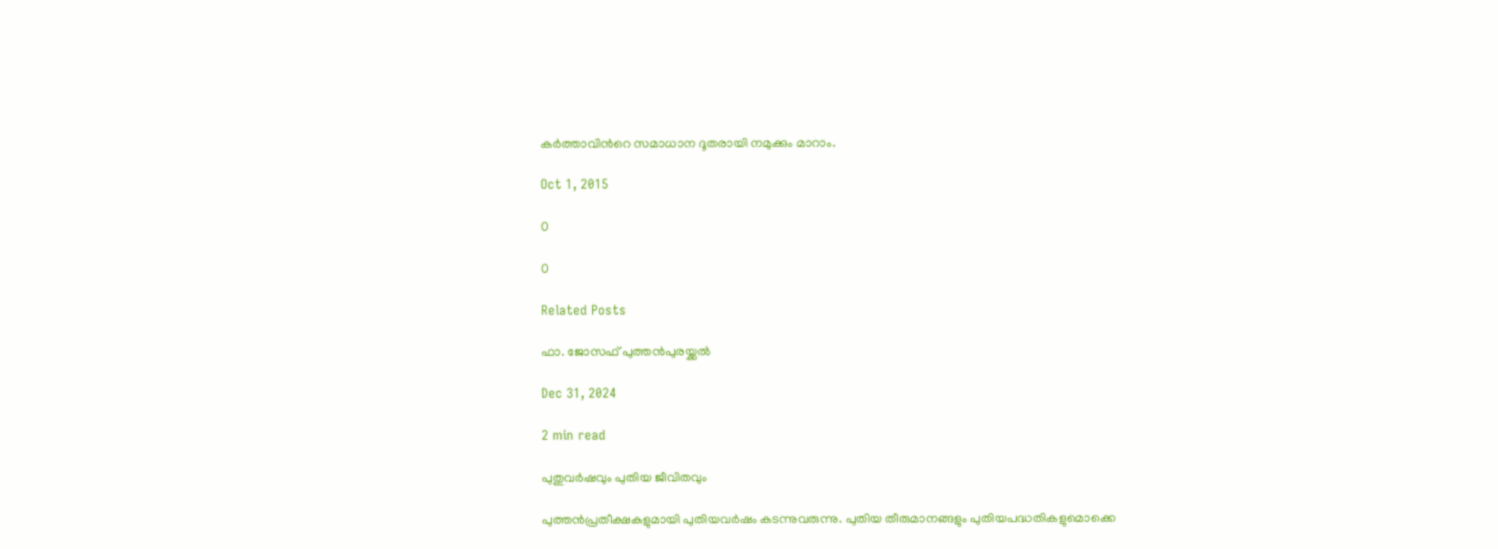കര്‍ത്താവിന്‍റെ സമാധാന ദൂതരായി നമുക്കും മാറാം.

Oct 1, 2015

0

0

Related Posts

ഫാ. ജോസഫ് പുത്തന്‍പുരയ്ക്കല്‍

Dec 31, 2024

2 min read

പുതുവര്‍ഷവും പുതിയ ജീവിതവും

പുത്തന്‍പ്രതീക്ഷകളുമായി പുതിയവര്‍ഷം കടന്നുവരുന്നു. പുതിയ തീരുമാനങ്ങളും പുതിയപദ്ധതികളുമൊക്കെ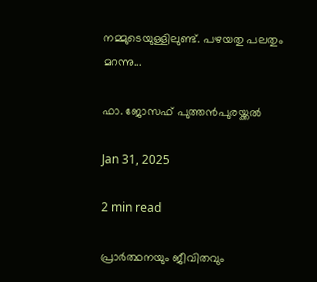നമ്മുടെയുള്ളിലുണ്ട്. പഴയതു പലതും മറന്നു...

ഫാ. ജോസഫ് പുത്തന്‍പുരയ്ക്കല്‍

Jan 31, 2025

2 min read

പ്രാര്‍ത്ഥനയും ജീവിതവും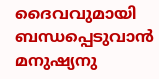ദൈവവുമായി ബന്ധപ്പെടുവാന്‍ മനുഷ്യനു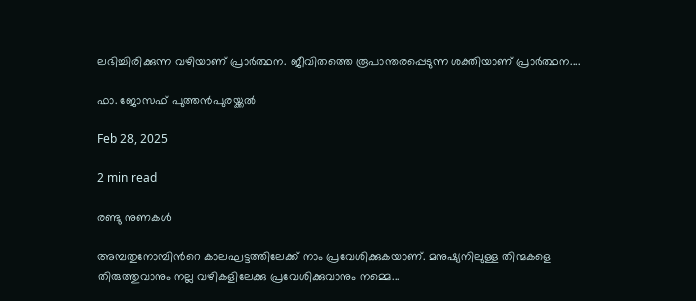ലഭിച്ചിരിക്കുന്ന വഴിയാണ് പ്രാര്‍ത്ഥന. ജീവിതത്തെ രൂപാന്തരപ്പെടുന്ന ശക്തിയാണ് പ്രാര്‍ത്ഥന....

ഫാ. ജോസഫ് പുത്തന്‍പുരയ്ക്കല്‍

Feb 28, 2025

2 min read

രണ്ടു നുണകള്‍

അമ്പതുനോമ്പിന്‍റെ കാലഘട്ടത്തിലേക്ക് നാം പ്രവേശിക്കുകയാണ്. മനുഷ്യനിലുള്ള തിന്മകളെ തിരുത്തുവാനും നല്ല വഴികളിലേക്കു പ്രവേശിക്കുവാനും നമ്മെ...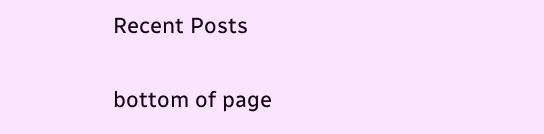Recent Posts

bottom of page